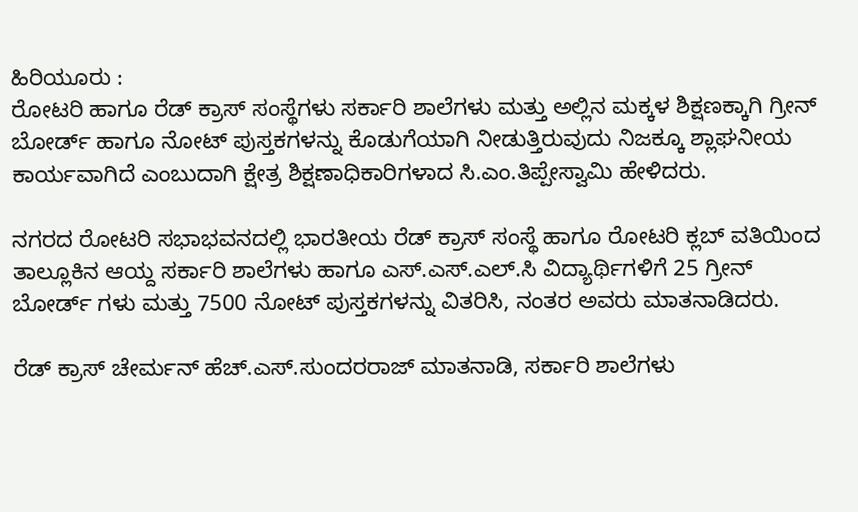ಹಿರಿಯೂರು :
ರೋಟರಿ ಹಾಗೂ ರೆಡ್ ಕ್ರಾಸ್ ಸಂಸ್ಥೆಗಳು ಸರ್ಕಾರಿ ಶಾಲೆಗಳು ಮತ್ತು ಅಲ್ಲಿನ ಮಕ್ಕಳ ಶಿಕ್ಷಣಕ್ಕಾಗಿ ಗ್ರೀನ್ ಬೋರ್ಡ್ ಹಾಗೂ ನೋಟ್ ಪುಸ್ತಕಗಳನ್ನು ಕೊಡುಗೆಯಾಗಿ ನೀಡುತ್ತಿರುವುದು ನಿಜಕ್ಕೂ ಶ್ಲಾಘನೀಯ ಕಾರ್ಯವಾಗಿದೆ ಎಂಬುದಾಗಿ ಕ್ಷೇತ್ರ ಶಿಕ್ಷಣಾಧಿಕಾರಿಗಳಾದ ಸಿ.ಎಂ.ತಿಪ್ಪೇಸ್ವಾಮಿ ಹೇಳಿದರು.

ನಗರದ ರೋಟರಿ ಸಭಾಭವನದಲ್ಲಿ ಭಾರತೀಯ ರೆಡ್ ಕ್ರಾಸ್ ಸಂಸ್ಥೆ ಹಾಗೂ ರೋಟರಿ ಕ್ಲಬ್ ವತಿಯಿಂದ ತಾಲ್ಲೂಕಿನ ಆಯ್ದ ಸರ್ಕಾರಿ ಶಾಲೆಗಳು ಹಾಗೂ ಎಸ್.ಎಸ್.ಎಲ್.ಸಿ ವಿದ್ಯಾರ್ಥಿಗಳಿಗೆ 25 ಗ್ರೀನ್ ಬೋರ್ಡ್ ಗಳು ಮತ್ತು 7500 ನೋಟ್ ಪುಸ್ತಕಗಳನ್ನು ವಿತರಿಸಿ, ನಂತರ ಅವರು ಮಾತನಾಡಿದರು.

ರೆಡ್ ಕ್ರಾಸ್ ಚೇರ್ಮನ್ ಹೆಚ್.ಎಸ್.ಸುಂದರರಾಜ್ ಮಾತನಾಡಿ, ಸರ್ಕಾರಿ ಶಾಲೆಗಳು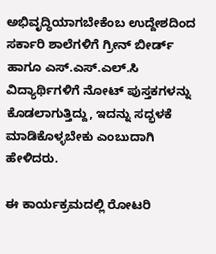ಅಭಿವೃದ್ಧಿಯಾಗಬೇಕೆಂಬ ಉದ್ದೇಶದಿಂದ ಸರ್ಕಾರಿ ಶಾಲೆಗಳಿಗೆ ಗ್ರೀನ್ ಬೀರ್ಡ್ ಹಾಗೂ ಎಸ್.ಎಸ್.ಎಲ್.ಸಿ ವಿದ್ಯಾರ್ಥಿಗಳಿಗೆ ನೋಟ್ ಪುಸ್ತಕಗಳನ್ನು ಕೊಡಲಾಗುತ್ತಿದ್ದು, ಇದನ್ನು ಸದ್ಭಳಕೆ ಮಾಡಿಕೊಳ್ಳಬೇಕು ಎಂಬುದಾಗಿ ಹೇಳಿದರು.

ಈ ಕಾರ್ಯಕ್ರಮದಲ್ಲಿ ರೋಟರಿ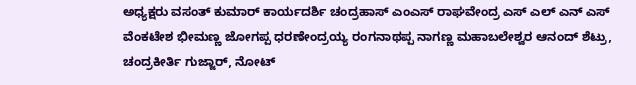ಅಧ್ಯಕ್ಷರು ವಸಂತ್ ಕುಮಾರ್ ಕಾರ್ಯದರ್ಶಿ ಚಂದ್ರಹಾಸ್ ಎಂಎಸ್ ರಾಘವೇಂದ್ರ ಎಸ್ ಎಲ್ ಎನ್ ಎಸ್ ವೆಂಕಟೇಶ ಭೀಮಣ್ಣ ಜೋಗಪ್ಪ ಧರಣೇಂದ್ರಯ್ಯ ರಂಗನಾಥಪ್ಪ ನಾಗಣ್ಣ ಮಹಾಬಲೇಶ್ವರ ಆನಂದ್ ಶೆಟ್ರು, ಚಂದ್ರಕೀರ್ತಿ ಗುಜ್ಜಾರ್, ನೋಟ್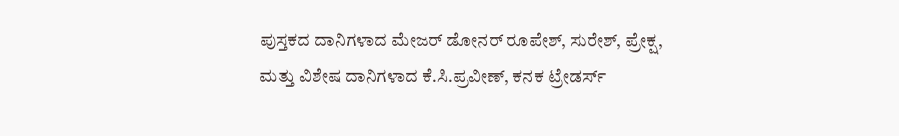ಪುಸ್ತಕದ ದಾನಿಗಳಾದ ಮೇಜರ್ ಡೋನರ್ ರೂಪೇಶ್, ಸುರೇಶ್, ಪ್ರೇಕ್ಷ, ಮತ್ತು ವಿಶೇಷ ದಾನಿಗಳಾದ ಕೆ.ಸಿ.ಪ್ರವೀಣ್, ಕನಕ ಟ್ರೇಡರ್ಸ್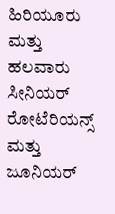ಹಿರಿಯೂರು ಮತ್ತು ಹಲವಾರು ಸೀನಿಯರ್ ರೋಟೆರಿಯನ್ಸ್ ಮತ್ತು ಜೂನಿಯರ್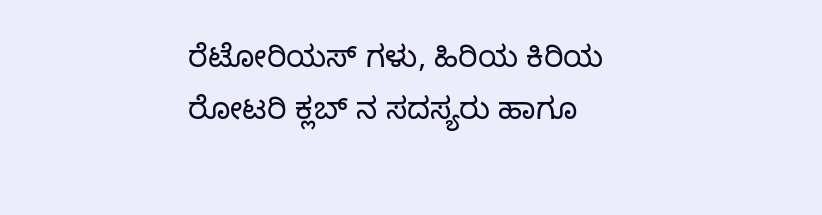ರೆಟೋರಿಯಸ್ ಗಳು, ಹಿರಿಯ ಕಿರಿಯ ರೋಟರಿ ಕ್ಲಬ್ ನ ಸದಸ್ಯರು ಹಾಗೂ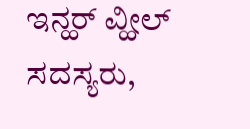ಇನ್ಹರ್ ವ್ಹೀಲ್ ಸದಸ್ಯರು,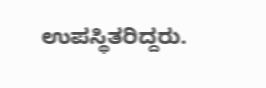ಉಪಸ್ಥಿತರಿದ್ದರು.